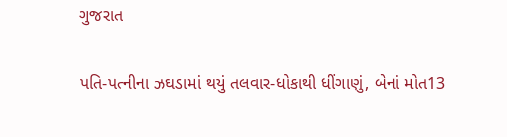ગુજરાત

પતિ-પત્નીના ઝઘડામાં થયું તલવાર-ધોકાથી ધીંગાણું, બેનાં મોત13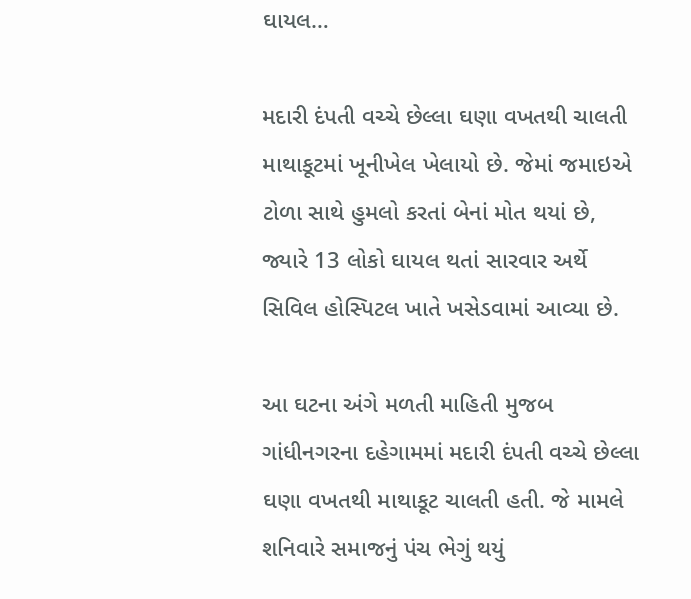ઘાયલ…

મદારી દંપતી વચ્ચે છેલ્લા ઘણા વખતથી ચાલતી માથાકૂટમાં ખૂનીખેલ ખેલાયો છે. જેમાં જમાઇએ ટોળા સાથે હુમલો કરતાં બેનાં મોત થયાં છે, જ્યારે 13 લોકો ઘાયલ થતાં સારવાર અર્થે સિવિલ હોસ્પિટલ ખાતે ખસેડવામાં આવ્યા છે.

આ ઘટના અંગે મળતી માહિતી મુજબ ગાંધીનગરના દહેગામમાં મદારી દંપતી વચ્ચે છેલ્લા ઘણા વખતથી માથાકૂટ ચાલતી હતી. જે મામલે શનિવારે સમાજનું પંચ ભેગું થયું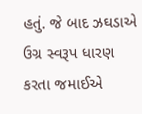હતું. જે બાદ ઝઘડાએ ઉગ્ર સ્વરૂપ ધારણ કરતા જમાઈએ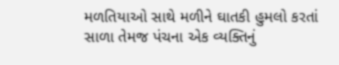મળતિયાઓ સાથે મળીને ઘાતકી હુમલો કરતાં સાળા તેમજ પંચના એક વ્યક્તિનું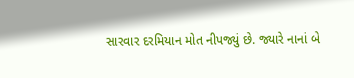સારવાર દરમિયાન મોત નીપજ્યું છે. જ્યારે નાનાં બે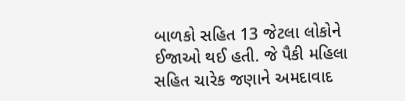બાળકો સહિત 13 જેટલા લોકોને ઈજાઓ થઈ હતી. જે પૈકી મહિલા સહિત ચારેક જણાને અમદાવાદ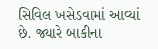સિવિલ ખસેડવામાં આવ્યાં છે. જ્યારે બાકીના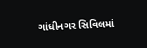ગાંધીનગર સિવિલમાં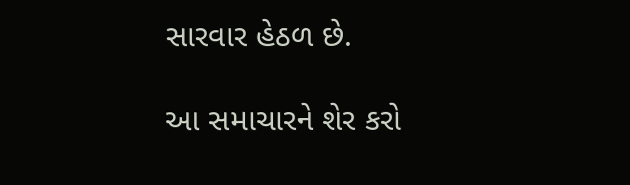સારવાર હેઠળ છે.

આ સમાચારને શેર કરો